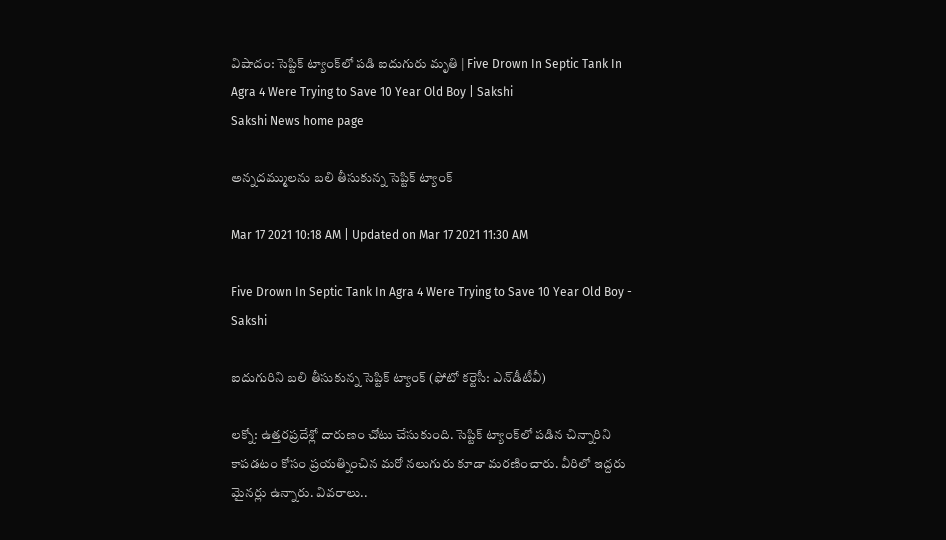విషాదం: సెప్టిక్‌ ట్యాంక్‌లో పడి ఐదుగురు మృతి‌ | Five Drown In Septic Tank In Agra 4 Were Trying to Save 10 Year Old Boy | Sakshi
Sakshi News home page

అన్నదమ్ములను బలి తీసుకున్న సెప్టిక్‌ ట్యాంక్‌‌

Mar 17 2021 10:18 AM | Updated on Mar 17 2021 11:30 AM

Five Drown In Septic Tank In Agra 4 Were Trying to Save 10 Year Old Boy - Sakshi

ఐదుగురిని బలి తీసుకున్న సెప్టిక్‌ ట్యాంక్‌ (ఫోటో కర్టెసీ: ఎన్‌డీటీవీ)

లక్నో: ఉత్తరప్రదేశ్లో దారుణం చోటు చేసుకుంది. సెప్టిక్‌ ట్యాంక్‌లో పడిన చిన్నారిని కాపడటం కోసం ప్రయత్నించిన మరో నలుగురు కూడా మరణించారు. వీరిలో ఇద్దరు మైనర్లు ఉన్నారు. వివరాలు..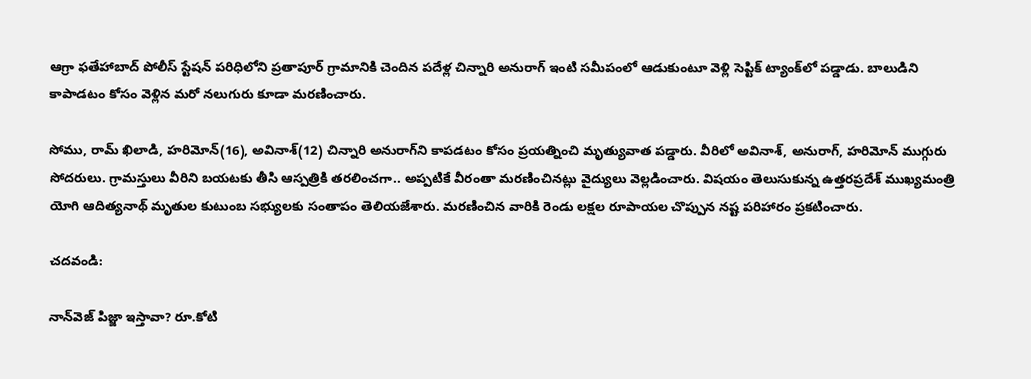ఆగ్రా ఫతేహాబాద్‌ పోలీస్‌ స్టేషన్‌ పరిధిలోని ప్రతాపూర్‌ గ్రామానికి చెందిన పదేళ్ల చిన్నారి అనురాగ్‌ ఇంటి సమీపంలో ఆడుకుంటూ వెళ్లి సెప్టిక్‌ ట్యాంక్‌లో పడ్డాడు. బాలుడిని కాపాడటం కోసం వెళ్లిన మరో నలుగురు కూడా మరణించారు.

సోము, రామ్‌ ఖిలాడి, హరిమోన్‌(16), అవినాశ్‌(12) చిన్నారి అనురాగ్‌ని కాపడటం కోసం ప్రయత్నించి మృత్యువాత పడ్డారు. వీరిలో అవినాశ్‌, అనురాగ్‌, హరిమోన్‌ ముగ్గురు సోదరులు. గ్రామస్తులు వీరిని బయటకు తీసి ఆస్పత్రికి తరలించగా.. అప్పటికే వీరంతా మరణించినట్లు వైద్యులు వెల్లడించారు. విషయం తెలుసుకున్న ఉత్తరప్రదేశ్‌ ముఖ్యమంత్రి యోగి ఆదిత్యనాథ్ మృతుల కుటుంబ సభ్యులకు సంతాపం తెలియజేశారు. మరణించిన వారికి రెండు లక్షల రూపాయల చొప్పున నష్ట పరిహారం ప్రకటించారు.

చదవండి:

నాన్‌వెజ్‌ పిజ్జా ఇస్తావా? రూ.కోటి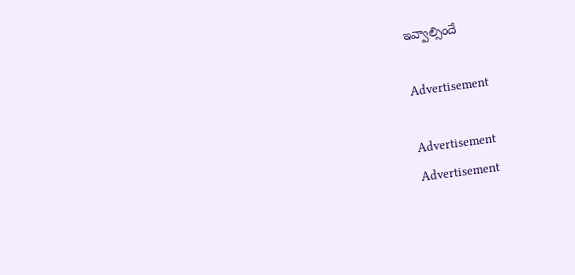ఇవ్వాల్సిందే‌

Advertisement

Advertisement
Advertisement